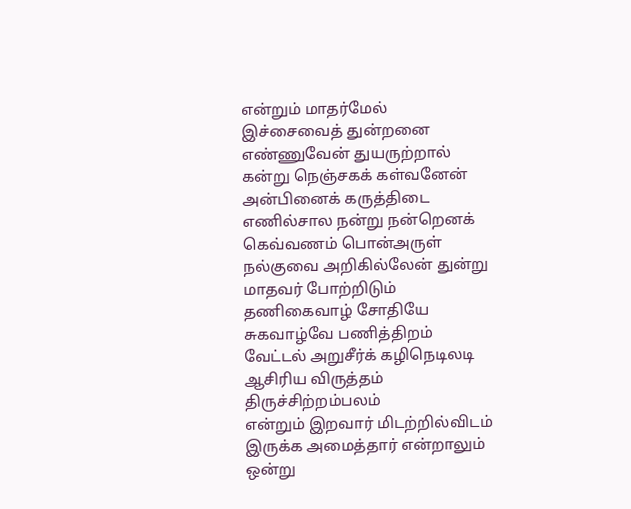என்றும் மாதர்மேல் இச்சைவைத் துன்றனை எண்ணுவேன் துயருற்றால் கன்று நெஞ்சகக் கள்வனேன் அன்பினைக் கருத்திடை எணில்சால நன்று நன்றெனக் கெவ்வணம் பொன்அருள் நல்குவை அறிகில்லேன் துன்று மாதவர் போற்றிடும் தணிகைவாழ் சோதியே சுகவாழ்வே பணித்திறம் வேட்டல் அறுசீர்க் கழிநெடிலடி ஆசிரிய விருத்தம் திருச்சிற்றம்பலம்
என்றும் இறவார் மிடற்றில்விடம் இருக்க அமைத்தார் என்றாலும் ஒன்று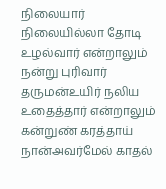நிலையார் நிலையில்லா தோடி உழல்வார் என்றாலும் நன்று புரிவார் தருமன்உயிர் நலிய உதைத்தார் என்றாலும் கன்றுண் கரத்தாய் நான்அவர்மேல் காதல்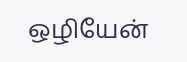ஒழியேன்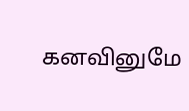கனவினுமே